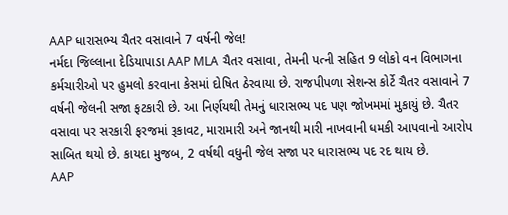AAP ધારાસભ્ય ચૈતર વસાવાને 7 વર્ષની જેલ!
નર્મદા જિલ્લાના દેડિયાપાડા AAP MLA ચૈતર વસાવા, તેમની પત્ની સહિત 9 લોકો વન વિભાગના કર્મચારીઓ પર હુમલો કરવાના કેસમાં દોષિત ઠેરવાયા છે. રાજપીપળા સેશન્સ કોર્ટે ચૈતર વસાવાને 7 વર્ષની જેલની સજા ફટકારી છે. આ નિર્ણયથી તેમનું ધારાસભ્ય પદ પણ જોખમમાં મુકાયું છે. ચૈતર વસાવા પર સરકારી ફરજમાં રૂકાવટ, મારામારી અને જાનથી મારી નાખવાની ધમકી આપવાનો આરોપ સાબિત થયો છે. કાયદા મુજબ, 2 વર્ષથી વધુની જેલ સજા પર ધારાસભ્ય પદ રદ થાય છે.
AAP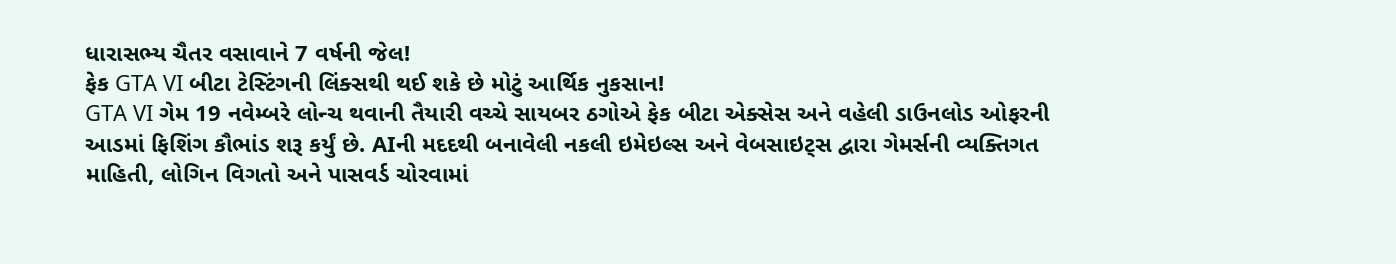ધારાસભ્ય ચૈતર વસાવાને 7 વર્ષની જેલ!
ફેક GTA VI બીટા ટેસ્ટિંગની લિંક્સથી થઈ શકે છે મોટું આર્થિક નુકસાન!
GTA VI ગેમ 19 નવેમ્બરે લોન્ચ થવાની તૈયારી વચ્ચે સાયબર ઠગોએ ફેક બીટા એક્સેસ અને વહેલી ડાઉનલોડ ઓફરની આડમાં ફિશિંગ કૌભાંડ શરૂ કર્યું છે. AIની મદદથી બનાવેલી નકલી ઇમેઇલ્સ અને વેબસાઇટ્સ દ્વારા ગેમર્સની વ્યક્તિગત માહિતી, લોગિન વિગતો અને પાસવર્ડ ચોરવામાં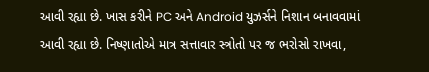આવી રહ્યા છે. ખાસ કરીને PC અને Android યુઝર્સને નિશાન બનાવવામાં આવી રહ્યા છે. નિષ્ણાતોએ માત્ર સત્તાવાર સ્ત્રોતો પર જ ભરોસો રાખવા,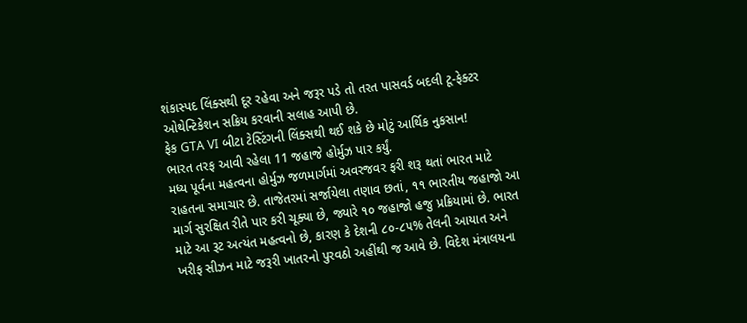શંકાસ્પદ લિંક્સથી દૂર રહેવા અને જરૂર પડે તો તરત પાસવર્ડ બદલી ટૂ-ફેક્ટર ઓથેન્ટિકેશન સક્રિય કરવાની સલાહ આપી છે.
ફેક GTA VI બીટા ટેસ્ટિંગની લિંક્સથી થઈ શકે છે મોટું આર્થિક નુકસાન!
ભારત તરફ આવી રહેલા 11 જહાજે હોર્મુઝ પાર કર્યું.
મધ્ય પૂર્વના મહત્વના હોર્મુઝ જળમાર્ગમાં અવરજવર ફરી શરૂ થતાં ભારત માટે રાહતના સમાચાર છે. તાજેતરમાં સર્જાયેલા તણાવ છતાં, ૧૧ ભારતીય જહાજો આ માર્ગ સુરક્ષિત રીતે પાર કરી ચૂક્યા છે, જ્યારે ૧૦ જહાજો હજુ પ્રક્રિયામાં છે. ભારત માટે આ રૂટ અત્યંત મહત્વનો છે, કારણ કે દેશની ૮૦-૮૫% તેલની આયાત અને ખરીફ સીઝન માટે જરૂરી ખાતરનો પુરવઠો અહીંથી જ આવે છે. વિદેશ મંત્રાલયના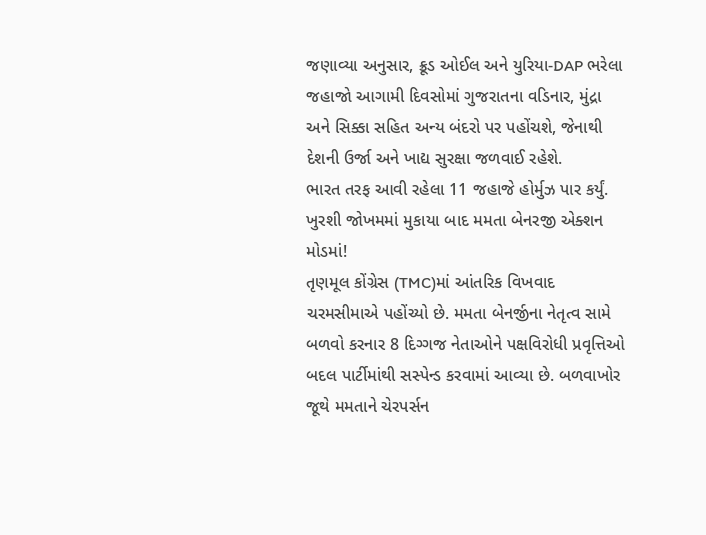જણાવ્યા અનુસાર, ક્રૂડ ઓઈલ અને યુરિયા-DAP ભરેલા જહાજો આગામી દિવસોમાં ગુજરાતના વડિનાર, મુંદ્રા અને સિક્કા સહિત અન્ય બંદરો પર પહોંચશે, જેનાથી દેશની ઉર્જા અને ખાદ્ય સુરક્ષા જળવાઈ રહેશે.
ભારત તરફ આવી રહેલા 11 જહાજે હોર્મુઝ પાર કર્યું.
ખુરશી જોખમમાં મુકાયા બાદ મમતા બેનરજી એક્શન મોડમાં!
તૃણમૂલ કોંગ્રેસ (TMC)માં આંતરિક વિખવાદ ચરમસીમાએ પહોંચ્યો છે. મમતા બેનર્જીના નેતૃત્વ સામે બળવો કરનાર 8 દિગ્ગજ નેતાઓને પક્ષવિરોધી પ્રવૃત્તિઓ બદલ પાર્ટીમાંથી સસ્પેન્ડ કરવામાં આવ્યા છે. બળવાખોર જૂથે મમતાને ચેરપર્સન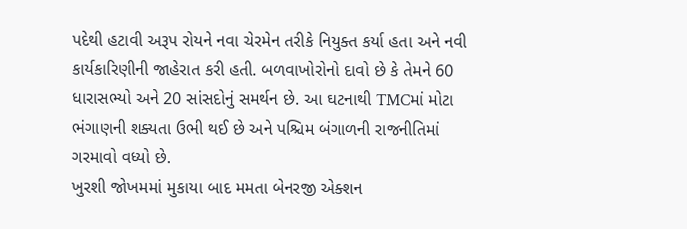પદેથી હટાવી અરૂપ રોયને નવા ચેરમેન તરીકે નિયુક્ત કર્યા હતા અને નવી કાર્યકારિણીની જાહેરાત કરી હતી. બળવાખોરોનો દાવો છે કે તેમને 60 ધારાસભ્યો અને 20 સાંસદોનું સમર્થન છે. આ ઘટનાથી TMCમાં મોટા ભંગાણની શક્યતા ઉભી થઈ છે અને પશ્ચિમ બંગાળની રાજનીતિમાં ગરમાવો વધ્યો છે.
ખુરશી જોખમમાં મુકાયા બાદ મમતા બેનરજી એક્શન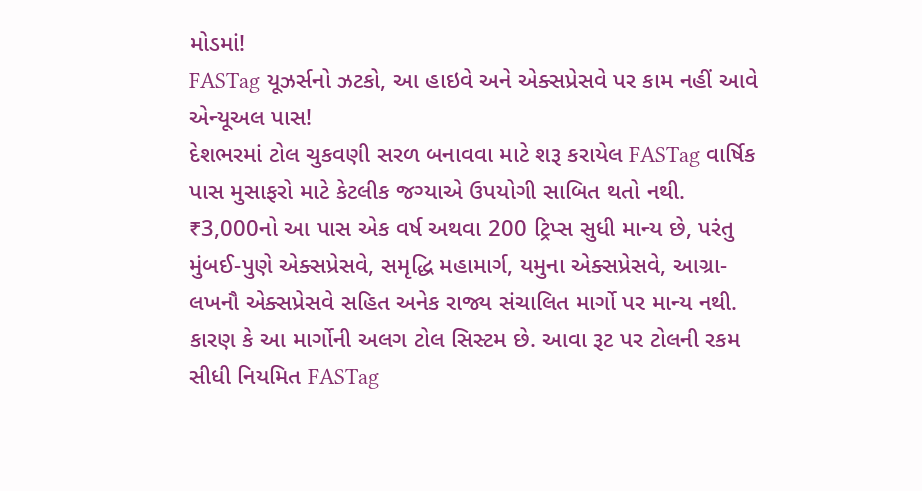મોડમાં!
FASTag યૂઝર્સનો ઝટકો, આ હાઇવે અને એક્સપ્રેસવે પર કામ નહીં આવે એન્યૂઅલ પાસ!
દેશભરમાં ટોલ ચુકવણી સરળ બનાવવા માટે શરૂ કરાયેલ FASTag વાર્ષિક પાસ મુસાફરો માટે કેટલીક જગ્યાએ ઉપયોગી સાબિત થતો નથી. ₹3,000નો આ પાસ એક વર્ષ અથવા 200 ટ્રિપ્સ સુધી માન્ય છે, પરંતુ મુંબઈ-પુણે એક્સપ્રેસવે, સમૃદ્ધિ મહામાર્ગ, યમુના એક્સપ્રેસવે, આગ્રા-લખનૌ એક્સપ્રેસવે સહિત અનેક રાજ્ય સંચાલિત માર્ગો પર માન્ય નથી. કારણ કે આ માર્ગોની અલગ ટોલ સિસ્ટમ છે. આવા રૂટ પર ટોલની રકમ સીધી નિયમિત FASTag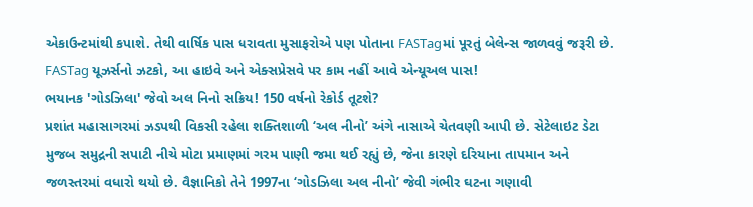એકાઉન્ટમાંથી કપાશે. તેથી વાર્ષિક પાસ ધરાવતા મુસાફરોએ પણ પોતાના FASTagમાં પૂરતું બેલેન્સ જાળવવું જરૂરી છે.
FASTag યૂઝર્સનો ઝટકો, આ હાઇવે અને એક્સપ્રેસવે પર કામ નહીં આવે એન્યૂઅલ પાસ!
ભયાનક 'ગોડઝિલા' જેવો અલ નિનો સક્રિય! 150 વર્ષનો રેકોર્ડ તૂટશે?
પ્રશાંત મહાસાગરમાં ઝડપથી વિકસી રહેલા શક્તિશાળી ‘અલ નીનો’ અંગે નાસાએ ચેતવણી આપી છે. સેટેલાઇટ ડેટા મુજબ સમુદ્રની સપાટી નીચે મોટા પ્રમાણમાં ગરમ પાણી જમા થઈ રહ્યું છે, જેના કારણે દરિયાના તાપમાન અને જળસ્તરમાં વધારો થયો છે. વૈજ્ઞાનિકો તેને 1997ના ‘ગોડઝિલા અલ નીનો’ જેવી ગંભીર ઘટના ગણાવી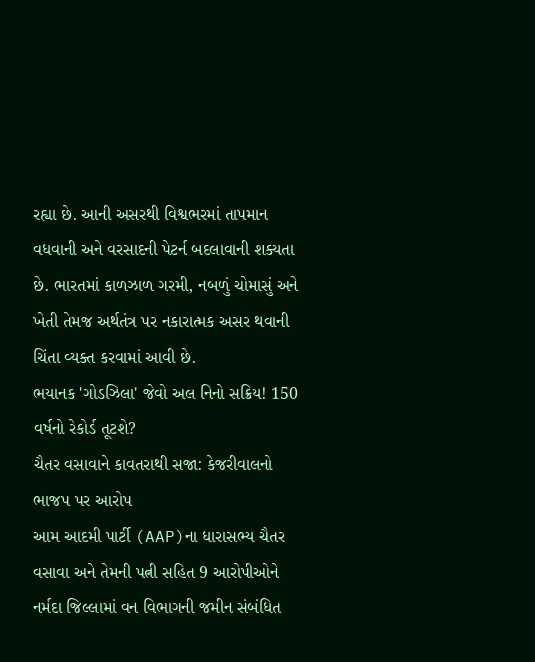રહ્યા છે. આની અસરથી વિશ્વભરમાં તાપમાન વધવાની અને વરસાદની પેટર્ન બદલાવાની શક્યતા છે. ભારતમાં કાળઝાળ ગરમી, નબળું ચોમાસું અને ખેતી તેમજ અર્થતંત્ર પર નકારાત્મક અસર થવાની ચિંતા વ્યક્ત કરવામાં આવી છે.
ભયાનક 'ગોડઝિલા' જેવો અલ નિનો સક્રિય! 150 વર્ષનો રેકોર્ડ તૂટશે?
ચૈતર વસાવાને કાવતરાથી સજા: કેજરીવાલનો ભાજપ પર આરોપ
આમ આદમી પાર્ટી (AAP)ના ધારાસભ્ય ચૈતર વસાવા અને તેમની પત્ની સહિત 9 આરોપીઓને નર્મદા જિલ્લામાં વન વિભાગની જમીન સંબંધિત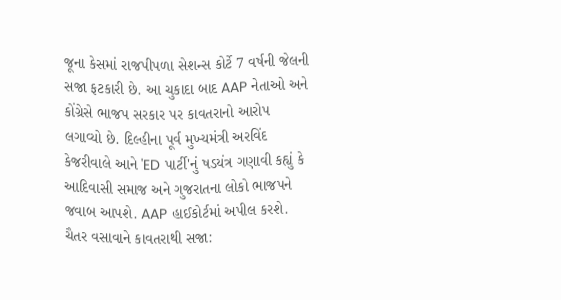જૂના કેસમાં રાજપીપળા સેશન્સ કોર્ટે 7 વર્ષની જેલની સજા ફટકારી છે. આ ચુકાદા બાદ AAP નેતાઓ અને કોંગ્રેસે ભાજપ સરકાર પર કાવતરાનો આરોપ લગાવ્યો છે. દિલ્હીના પૂર્વ મુખ્યમંત્રી અરવિંદ કેજરીવાલે આને 'ED પાર્ટી'નું ષડયંત્ર ગણાવી કહ્યું કે આદિવાસી સમાજ અને ગુજરાતના લોકો ભાજપને જવાબ આપશે. AAP હાઈકોર્ટમાં અપીલ કરશે.
ચૈતર વસાવાને કાવતરાથી સજા: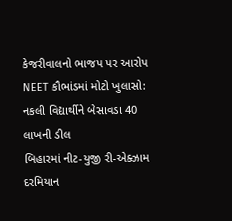કેજરીવાલનો ભાજપ પર આરોપ
NEET કૌભાંડમાં મોટો ખુલાસો: નકલી વિદ્યાર્થીને બેસાવડા 40 લાખની ડીલ
બિહારમાં નીટ-યુજી રી-એક્ઝામ દરમિયાન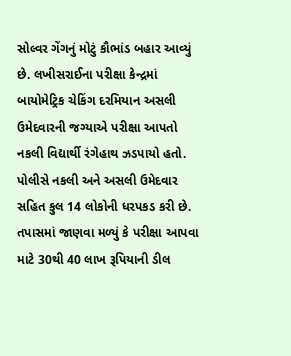સોલ્વર ગેંગનું મોટું કૌભાંડ બહાર આવ્યું છે. લખીસરાઈના પરીક્ષા કેન્દ્રમાં બાયોમેટ્રિક ચેકિંગ દરમિયાન અસલી ઉમેદવારની જગ્યાએ પરીક્ષા આપતો નકલી વિદ્યાર્થી રંગેહાથ ઝડપાયો હતો. પોલીસે નકલી અને અસલી ઉમેદવાર સહિત કુલ 14 લોકોની ધરપકડ કરી છે. તપાસમાં જાણવા મળ્યું કે પરીક્ષા આપવા માટે 30થી 40 લાખ રૂપિયાની ડીલ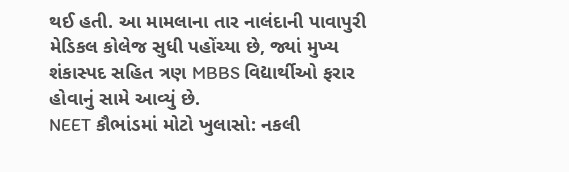થઈ હતી. આ મામલાના તાર નાલંદાની પાવાપુરી મેડિકલ કોલેજ સુધી પહોંચ્યા છે, જ્યાં મુખ્ય શંકાસ્પદ સહિત ત્રણ MBBS વિદ્યાર્થીઓ ફરાર હોવાનું સામે આવ્યું છે.
NEET કૌભાંડમાં મોટો ખુલાસો: નકલી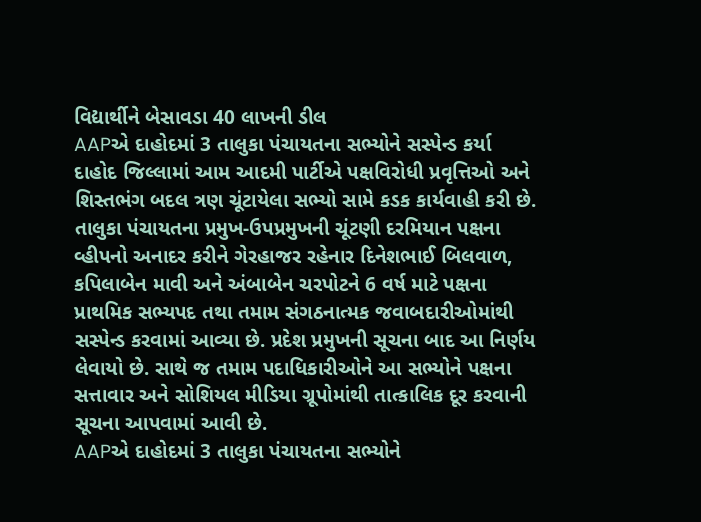વિદ્યાર્થીને બેસાવડા 40 લાખની ડીલ
AAPએ દાહોદમાં 3 તાલુકા પંચાયતના સભ્યોને સસ્પેન્ડ કર્યા
દાહોદ જિલ્લામાં આમ આદમી પાર્ટીએ પક્ષવિરોધી પ્રવૃત્તિઓ અને શિસ્તભંગ બદલ ત્રણ ચૂંટાયેલા સભ્યો સામે કડક કાર્યવાહી કરી છે. તાલુકા પંચાયતના પ્રમુખ-ઉપપ્રમુખની ચૂંટણી દરમિયાન પક્ષના વ્હીપનો અનાદર કરીને ગેરહાજર રહેનાર દિનેશભાઈ બિલવાળ, કપિલાબેન માવી અને અંબાબેન ચરપોટને 6 વર્ષ માટે પક્ષના પ્રાથમિક સભ્યપદ તથા તમામ સંગઠનાત્મક જવાબદારીઓમાંથી સસ્પેન્ડ કરવામાં આવ્યા છે. પ્રદેશ પ્રમુખની સૂચના બાદ આ નિર્ણય લેવાયો છે. સાથે જ તમામ પદાધિકારીઓને આ સભ્યોને પક્ષના સત્તાવાર અને સોશિયલ મીડિયા ગ્રૂપોમાંથી તાત્કાલિક દૂર કરવાની સૂચના આપવામાં આવી છે.
AAPએ દાહોદમાં 3 તાલુકા પંચાયતના સભ્યોને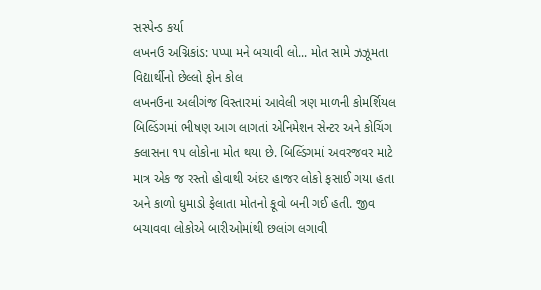સસ્પેન્ડ કર્યા
લખનઉ અગ્નિકાંડ: પપ્પા મને બચાવી લો... મોત સામે ઝઝૂમતા વિદ્યાર્થીનો છેલ્લો ફોન કોલ
લખનઉના અલીગંજ વિસ્તારમાં આવેલી ત્રણ માળની કોમર્શિયલ બિલ્ડિંગમાં ભીષણ આગ લાગતાં એનિમેશન સેન્ટર અને કોચિંગ ક્લાસના ૧૫ લોકોના મોત થયા છે. બિલ્ડિંગમાં અવરજવર માટે માત્ર એક જ રસ્તો હોવાથી અંદર હાજર લોકો ફસાઈ ગયા હતા અને કાળો ધુમાડો ફેલાતા મોતનો કૂવો બની ગઈ હતી. જીવ બચાવવા લોકોએ બારીઓમાંથી છલાંગ લગાવી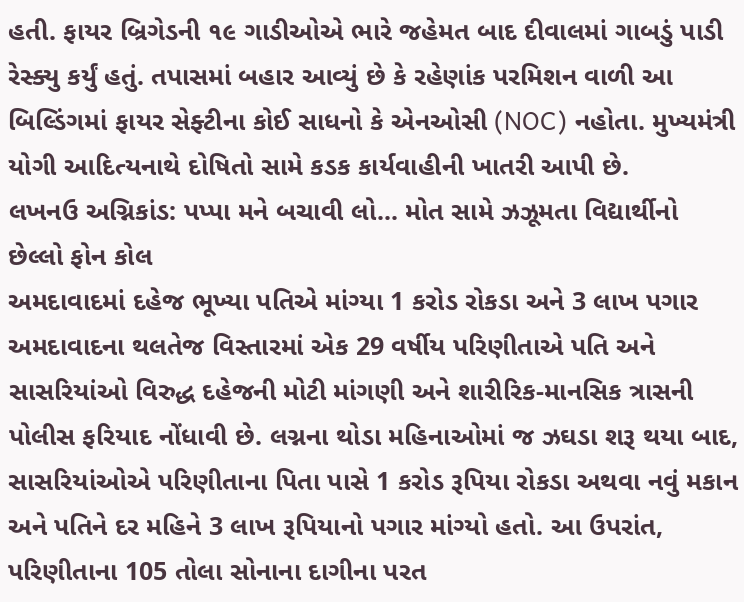હતી. ફાયર બ્રિગેડની ૧૯ ગાડીઓએ ભારે જહેમત બાદ દીવાલમાં ગાબડું પાડી રેસ્ક્યુ કર્યું હતું. તપાસમાં બહાર આવ્યું છે કે રહેણાંક પરમિશન વાળી આ બિલ્ડિંગમાં ફાયર સેફ્ટીના કોઈ સાધનો કે એનઓસી (NOC) નહોતા. મુખ્યમંત્રી યોગી આદિત્યનાથે દોષિતો સામે કડક કાર્યવાહીની ખાતરી આપી છે.
લખનઉ અગ્નિકાંડ: પપ્પા મને બચાવી લો... મોત સામે ઝઝૂમતા વિદ્યાર્થીનો છેલ્લો ફોન કોલ
અમદાવાદમાં દહેજ ભૂખ્યા પતિએ માંગ્યા 1 કરોડ રોકડા અને 3 લાખ પગાર
અમદાવાદના થલતેજ વિસ્તારમાં એક 29 વર્ષીય પરિણીતાએ પતિ અને સાસરિયાંઓ વિરુદ્ધ દહેજની મોટી માંગણી અને શારીરિક-માનસિક ત્રાસની પોલીસ ફરિયાદ નોંધાવી છે. લગ્નના થોડા મહિનાઓમાં જ ઝઘડા શરૂ થયા બાદ, સાસરિયાંઓએ પરિણીતાના પિતા પાસે 1 કરોડ રૂપિયા રોકડા અથવા નવું મકાન અને પતિને દર મહિને 3 લાખ રૂપિયાનો પગાર માંગ્યો હતો. આ ઉપરાંત, પરિણીતાના 105 તોલા સોનાના દાગીના પરત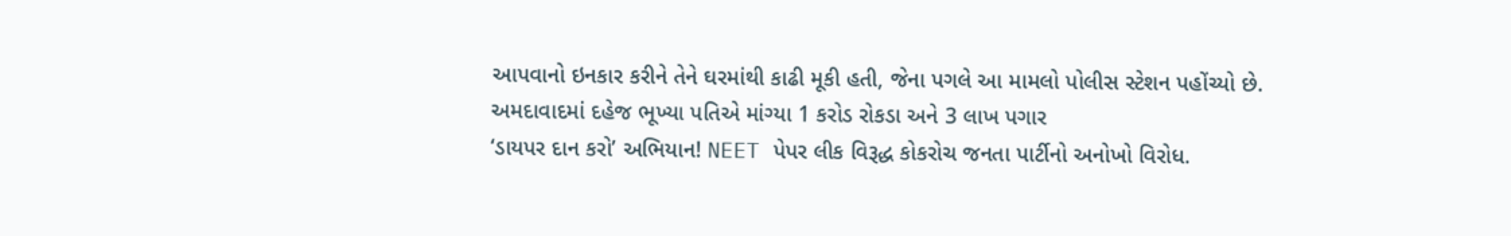આપવાનો ઇનકાર કરીને તેને ઘરમાંથી કાઢી મૂકી હતી, જેના પગલે આ મામલો પોલીસ સ્ટેશન પહોંચ્યો છે.
અમદાવાદમાં દહેજ ભૂખ્યા પતિએ માંગ્યા 1 કરોડ રોકડા અને 3 લાખ પગાર
‘ડાયપર દાન કરો’ અભિયાન! NEET પેપર લીક વિરૂદ્ધ કોકરોચ જનતા પાર્ટીનો અનોખો વિરોધ.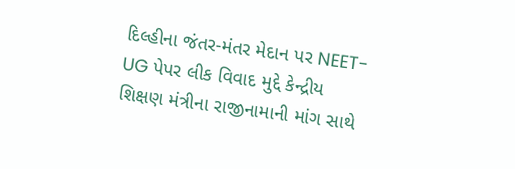દિલ્હીના જંતર-મંતર મેદાન પર NEET-UG પેપર લીક વિવાદ મુદ્દે કેન્દ્રીય શિક્ષણ મંત્રીના રાજીનામાની માંગ સાથે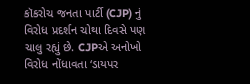કૉકરોચ જનતા પાર્ટી (CJP) નું વિરોધ પ્રદર્શન ચોથા દિવસે પણ ચાલુ રહ્યું છે. CJPએ અનોખો વિરોધ નોંધાવતા ‘ડાયપર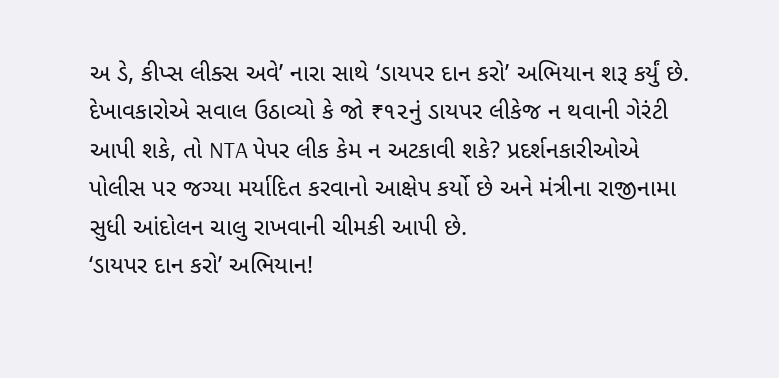અ ડે, કીપ્સ લીક્સ અવે’ નારા સાથે ‘ડાયપર દાન કરો’ અભિયાન શરૂ કર્યું છે. દેખાવકારોએ સવાલ ઉઠાવ્યો કે જો ₹૧૨નું ડાયપર લીકેજ ન થવાની ગેરંટી આપી શકે, તો NTA પેપર લીક કેમ ન અટકાવી શકે? પ્રદર્શનકારીઓએ પોલીસ પર જગ્યા મર્યાદિત કરવાનો આક્ષેપ કર્યો છે અને મંત્રીના રાજીનામા સુધી આંદોલન ચાલુ રાખવાની ચીમકી આપી છે.
‘ડાયપર દાન કરો’ અભિયાન!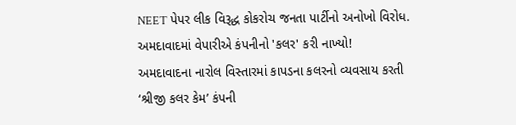NEET પેપર લીક વિરૂદ્ધ કોકરોચ જનતા પાર્ટીનો અનોખો વિરોધ.
અમદાવાદમાં વેપારીએ કંપનીનો 'કલર' કરી નાખ્યો!
અમદાવાદના નારોલ વિસ્તારમાં કાપડના કલરનો વ્યવસાય કરતી ‘શ્રીજી કલર કેમ’ કંપની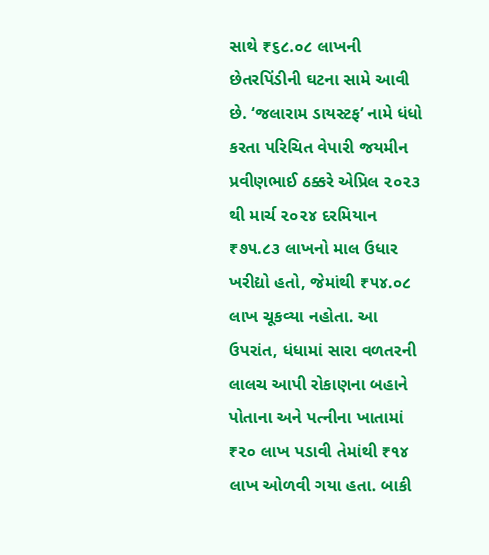સાથે ₹૬૮.૦૮ લાખની છેતરપિંડીની ઘટના સામે આવી છે. ‘જલારામ ડાયસ્ટફ’ નામે ધંધો કરતા પરિચિત વેપારી જયમીન પ્રવીણભાઈ ઠક્કરે એપ્રિલ ૨૦૨૩ થી માર્ચ ૨૦૨૪ દરમિયાન ₹૭૫.૮૩ લાખનો માલ ઉધાર ખરીદ્યો હતો, જેમાંથી ₹૫૪.૦૮ લાખ ચૂકવ્યા નહોતા. આ ઉપરાંત, ધંધામાં સારા વળતરની લાલચ આપી રોકાણના બહાને પોતાના અને પત્નીના ખાતામાં ₹૨૦ લાખ પડાવી તેમાંથી ₹૧૪ લાખ ઓળવી ગયા હતા. બાકી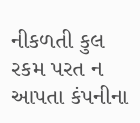નીકળતી કુલ રકમ પરત ન આપતા કંપનીના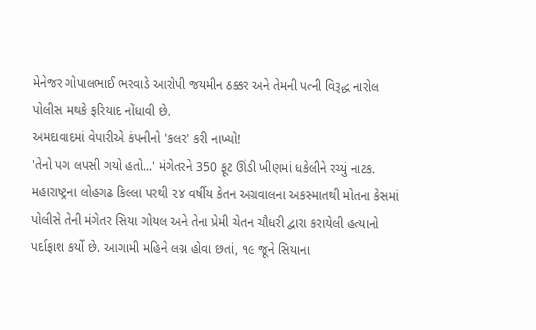મેનેજર ગોપાલભાઈ ભરવાડે આરોપી જયમીન ઠક્કર અને તેમની પત્ની વિરૂદ્ધ નારોલ પોલીસ મથકે ફરિયાદ નોંધાવી છે.
અમદાવાદમાં વેપારીએ કંપનીનો 'કલર' કરી નાખ્યો!
'તેનો પગ લપસી ગયો હતો...' મંગેતરને 350 ફૂટ ઊંડી ખીણમાં ધકેલીને રચ્યું નાટક.
મહારાષ્ટ્રના લોહગઢ કિલ્લા પરથી ૨૪ વર્ષીય કેતન અગ્રવાલના અકસ્માતથી મોતના કેસમાં પોલીસે તેની મંગેતર સિયા ગોયલ અને તેના પ્રેમી ચેતન ચૌધરી દ્વારા કરાયેલી હત્યાનો પર્દાફાશ કર્યો છે. આગામી મહિને લગ્ન હોવા છતાં, ૧૯ જૂને સિયાના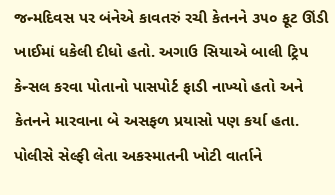જન્મદિવસ પર બંનેએ કાવતરું રચી કેતનને ૩૫૦ ફૂટ ઊંડી ખાઈમાં ધકેલી દીધો હતો. અગાઉ સિયાએ બાલી ટ્રિપ કેન્સલ કરવા પોતાનો પાસપોર્ટ ફાડી નાખ્યો હતો અને કેતનને મારવાના બે અસફળ પ્રયાસો પણ કર્યા હતા. પોલીસે સેલ્ફી લેતા અકસ્માતની ખોટી વાર્તાને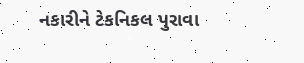નકારીને ટેકનિકલ પુરાવા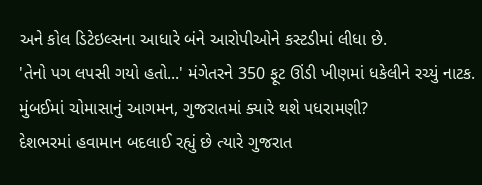અને કોલ ડિટેઇલ્સના આધારે બંને આરોપીઓને કસ્ટડીમાં લીધા છે.
'તેનો પગ લપસી ગયો હતો...' મંગેતરને 350 ફૂટ ઊંડી ખીણમાં ધકેલીને રચ્યું નાટક.
મુંબઈમાં ચોમાસાનું આગમન, ગુજરાતમાં ક્યારે થશે પધરામણી?
દેશભરમાં હવામાન બદલાઈ રહ્યું છે ત્યારે ગુજરાત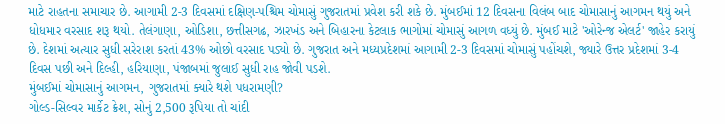માટે રાહતના સમાચાર છે. આગામી 2-3 દિવસમાં દક્ષિણ-પશ્ચિમ ચોમાસું ગુજરાતમાં પ્રવેશ કરી શકે છે. મુંબઈમાં 12 દિવસના વિલંબ બાદ ચોમાસાનું આગમન થયું અને ધોધમાર વરસાદ શરૂ થયો. તેલંગાણા, ઓડિશા, છત્તીસગઢ, ઝારખંડ અને બિહારના કેટલાક ભાગોમાં ચોમાસું આગળ વધ્યું છે. મુંબઈ માટે 'ઓરેન્જ એલર્ટ' જાહેર કરાયું છે. દેશમાં અત્યાર સુધી સરેરાશ કરતાં 43% ઓછો વરસાદ પડ્યો છે. ગુજરાત અને મધ્યપ્રદેશમાં આગામી 2-3 દિવસમાં ચોમાસું પહોંચશે, જ્યારે ઉત્તર પ્રદેશમાં 3-4 દિવસ પછી અને દિલ્હી, હરિયાણા, પંજાબમાં જુલાઈ સુધી રાહ જોવી પડશે.
મુંબઈમાં ચોમાસાનું આગમન, ગુજરાતમાં ક્યારે થશે પધરામણી?
ગોલ્ડ-સિલ્વર માર્કેટ ક્રેશ, સોનું 2,500 રૂપિયા તો ચાંદી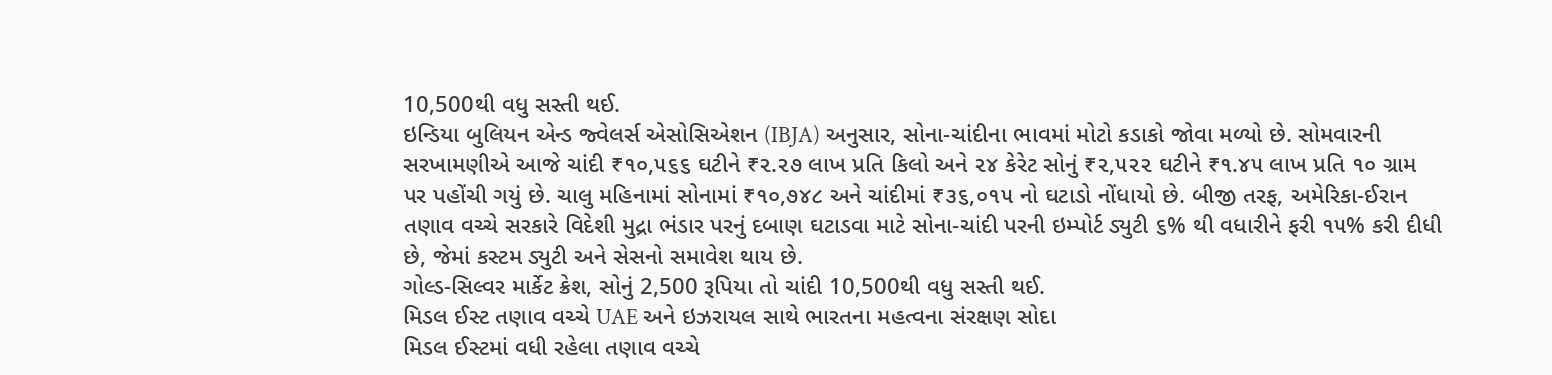10,500થી વધુ સસ્તી થઈ.
ઇન્ડિયા બુલિયન એન્ડ જ્વેલર્સ એસોસિએશન (IBJA) અનુસાર, સોના-ચાંદીના ભાવમાં મોટો કડાકો જોવા મળ્યો છે. સોમવારની સરખામણીએ આજે ચાંદી ₹૧૦,૫૬૬ ઘટીને ₹૨.૨૭ લાખ પ્રતિ કિલો અને ૨૪ કેરેટ સોનું ₹૨,૫૨૨ ઘટીને ₹૧.૪૫ લાખ પ્રતિ ૧૦ ગ્રામ પર પહોંચી ગયું છે. ચાલુ મહિનામાં સોનામાં ₹૧૦,૭૪૮ અને ચાંદીમાં ₹૩૬,૦૧૫ નો ઘટાડો નોંધાયો છે. બીજી તરફ, અમેરિકા-ઈરાન તણાવ વચ્ચે સરકારે વિદેશી મુદ્રા ભંડાર પરનું દબાણ ઘટાડવા માટે સોના-ચાંદી પરની ઇમ્પોર્ટ ડ્યુટી ૬% થી વધારીને ફરી ૧૫% કરી દીધી છે, જેમાં કસ્ટમ ડ્યુટી અને સેસનો સમાવેશ થાય છે.
ગોલ્ડ-સિલ્વર માર્કેટ ક્રેશ, સોનું 2,500 રૂપિયા તો ચાંદી 10,500થી વધુ સસ્તી થઈ.
મિડલ ઈસ્ટ તણાવ વચ્ચે UAE અને ઇઝરાયલ સાથે ભારતના મહત્વના સંરક્ષણ સોદા
મિડલ ઈસ્ટમાં વધી રહેલા તણાવ વચ્ચે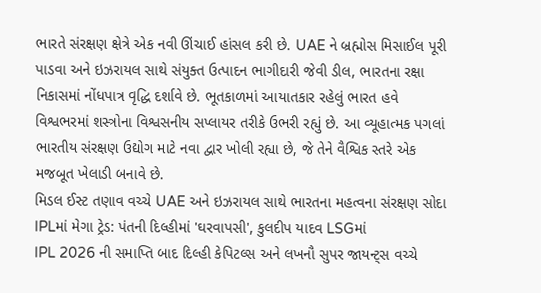ભારતે સંરક્ષણ ક્ષેત્રે એક નવી ઊંચાઈ હાંસલ કરી છે. UAE ને બ્રહ્મોસ મિસાઈલ પૂરી પાડવા અને ઇઝરાયલ સાથે સંયુક્ત ઉત્પાદન ભાગીદારી જેવી ડીલ, ભારતના રક્ષા નિકાસમાં નોંધપાત્ર વૃદ્ધિ દર્શાવે છે. ભૂતકાળમાં આયાતકાર રહેલું ભારત હવે વિશ્વભરમાં શસ્ત્રોના વિશ્વસનીય સપ્લાયર તરીકે ઉભરી રહ્યું છે. આ વ્યૂહાત્મક પગલાં ભારતીય સંરક્ષણ ઉદ્યોગ માટે નવા દ્વાર ખોલી રહ્યા છે, જે તેને વૈશ્વિક સ્તરે એક મજબૂત ખેલાડી બનાવે છે.
મિડલ ઈસ્ટ તણાવ વચ્ચે UAE અને ઇઝરાયલ સાથે ભારતના મહત્વના સંરક્ષણ સોદા
IPLમાં મેગા ટ્રેડ: પંતની દિલ્હીમાં 'ઘરવાપસી', કુલદીપ યાદવ LSGમાં
IPL 2026 ની સમાપ્તિ બાદ દિલ્હી કેપિટલ્સ અને લખનૌ સુપર જાયન્ટ્સ વચ્ચે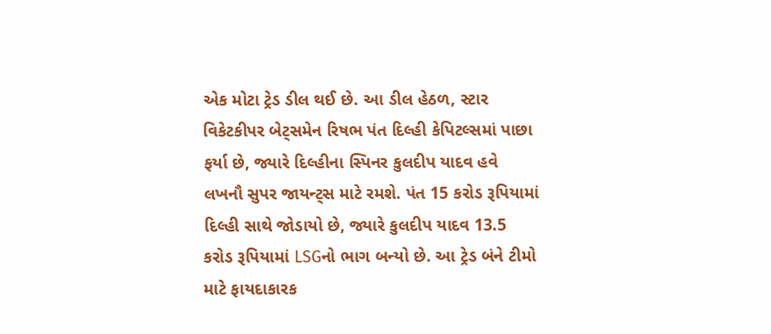એક મોટા ટ્રેડ ડીલ થઈ છે. આ ડીલ હેઠળ, સ્ટાર વિકેટકીપર બેટ્સમેન રિષભ પંત દિલ્હી કેપિટલ્સમાં પાછા ફર્યા છે, જ્યારે દિલ્હીના સ્પિનર કુલદીપ યાદવ હવે લખનૌ સુપર જાયન્ટ્સ માટે રમશે. પંત 15 કરોડ રૂપિયામાં દિલ્હી સાથે જોડાયો છે, જ્યારે કુલદીપ યાદવ 13.5 કરોડ રૂપિયામાં LSGનો ભાગ બન્યો છે. આ ટ્રેડ બંને ટીમો માટે ફાયદાકારક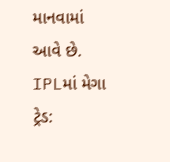માનવામાં આવે છે.
IPLમાં મેગા ટ્રેડ: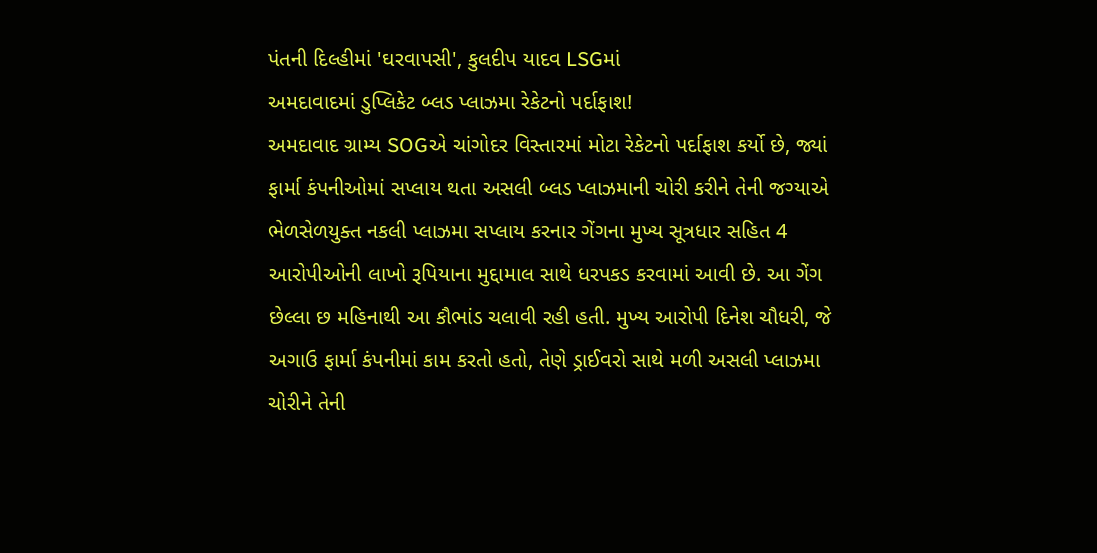પંતની દિલ્હીમાં 'ઘરવાપસી', કુલદીપ યાદવ LSGમાં
અમદાવાદમાં ડુપ્લિકેટ બ્લડ પ્લાઝમા રેકેટનો પર્દાફાશ!
અમદાવાદ ગ્રામ્ય SOGએ ચાંગોદર વિસ્તારમાં મોટા રેકેટનો પર્દાફાશ કર્યો છે, જ્યાં ફાર્મા કંપનીઓમાં સપ્લાય થતા અસલી બ્લડ પ્લાઝમાની ચોરી કરીને તેની જગ્યાએ ભેળસેળયુક્ત નકલી પ્લાઝમા સપ્લાય કરનાર ગેંગના મુખ્ય સૂત્રધાર સહિત 4 આરોપીઓની લાખો રૂપિયાના મુદ્દામાલ સાથે ધરપકડ કરવામાં આવી છે. આ ગેંગ છેલ્લા છ મહિનાથી આ કૌભાંડ ચલાવી રહી હતી. મુખ્ય આરોપી દિનેશ ચૌધરી, જે અગાઉ ફાર્મા કંપનીમાં કામ કરતો હતો, તેણે ડ્રાઈવરો સાથે મળી અસલી પ્લાઝમા ચોરીને તેની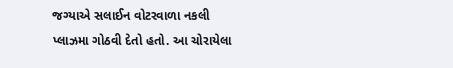જગ્યાએ સલાઈન વોટરવાળા નકલી પ્લાઝમા ગોઠવી દેતો હતો. આ ચોરાયેલા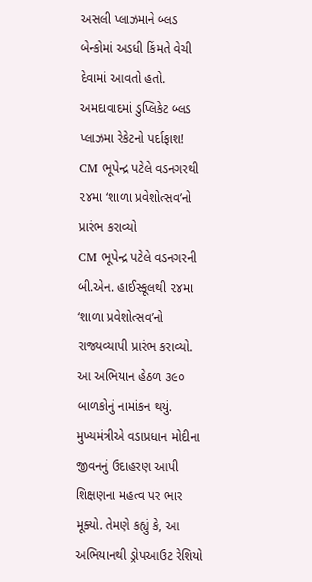અસલી પ્લાઝમાને બ્લડ બેન્કોમાં અડધી કિંમતે વેચી દેવામાં આવતો હતો.
અમદાવાદમાં ડુપ્લિકેટ બ્લડ પ્લાઝમા રેકેટનો પર્દાફાશ!
CM ભૂપેન્દ્ર પટેલે વડનગરથી ૨૪મા ‘શાળા પ્રવેશોત્સવ’નો પ્રારંભ કરાવ્યો
CM ભૂપેન્દ્ર પટેલે વડનગરની બી.એન. હાઈસ્કૂલથી ૨૪મા ‘શાળા પ્રવેશોત્સવ’નો રાજ્યવ્યાપી પ્રારંભ કરાવ્યો. આ અભિયાન હેઠળ ૩૯૦ બાળકોનું નામાંકન થયું. મુખ્યમંત્રીએ વડાપ્રધાન મોદીના જીવનનું ઉદાહરણ આપી શિક્ષણના મહત્વ પર ભાર મૂક્યો. તેમણે કહ્યું કે, આ અભિયાનથી ડ્રોપઆઉટ રેશિયો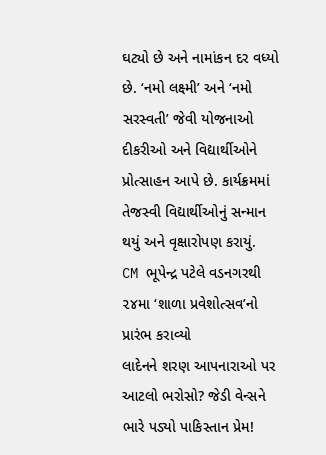ઘટ્યો છે અને નામાંકન દર વધ્યો છે. ‘નમો લક્ષ્મી’ અને ‘નમો સરસ્વતી’ જેવી યોજનાઓ દીકરીઓ અને વિદ્યાર્થીઓને પ્રોત્સાહન આપે છે. કાર્યક્રમમાં તેજસ્વી વિદ્યાર્થીઓનું સન્માન થયું અને વૃક્ષારોપણ કરાયું.
CM ભૂપેન્દ્ર પટેલે વડનગરથી ૨૪મા ‘શાળા પ્રવેશોત્સવ’નો પ્રારંભ કરાવ્યો
લાદેનને શરણ આપનારાઓ પર આટલો ભરોસો? જેડી વેન્સને ભારે પડ્યો પાકિસ્તાન પ્રેમ!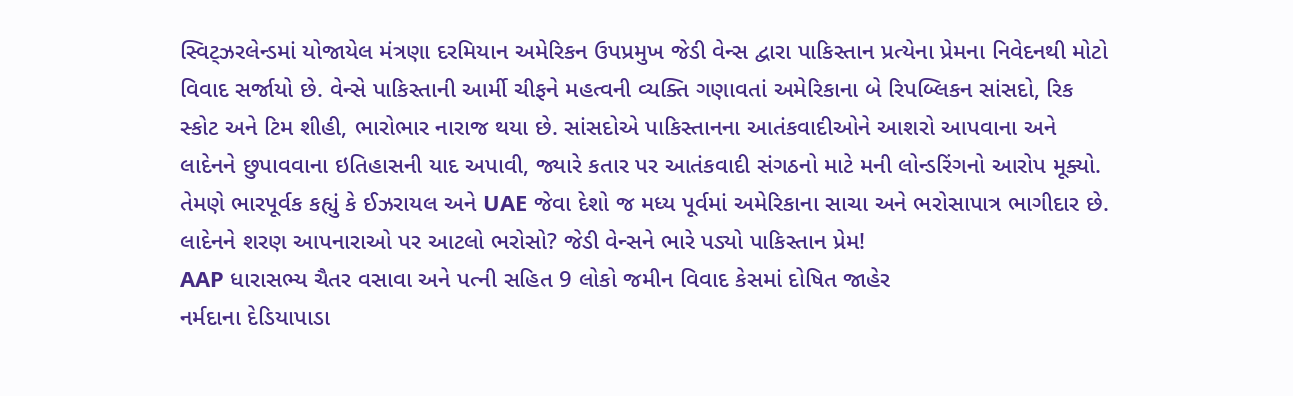સ્વિટ્ઝરલેન્ડમાં યોજાયેલ મંત્રણા દરમિયાન અમેરિકન ઉપપ્રમુખ જેડી વેન્સ દ્વારા પાકિસ્તાન પ્રત્યેના પ્રેમના નિવેદનથી મોટો વિવાદ સર્જાયો છે. વેન્સે પાકિસ્તાની આર્મી ચીફને મહત્વની વ્યક્તિ ગણાવતાં અમેરિકાના બે રિપબ્લિકન સાંસદો, રિક સ્કોટ અને ટિમ શીહી, ભારોભાર નારાજ થયા છે. સાંસદોએ પાકિસ્તાનના આતંકવાદીઓને આશરો આપવાના અને લાદેનને છુપાવવાના ઇતિહાસની યાદ અપાવી, જ્યારે કતાર પર આતંકવાદી સંગઠનો માટે મની લોન્ડરિંગનો આરોપ મૂક્યો. તેમણે ભારપૂર્વક કહ્યું કે ઈઝરાયલ અને UAE જેવા દેશો જ મધ્ય પૂર્વમાં અમેરિકાના સાચા અને ભરોસાપાત્ર ભાગીદાર છે.
લાદેનને શરણ આપનારાઓ પર આટલો ભરોસો? જેડી વેન્સને ભારે પડ્યો પાકિસ્તાન પ્રેમ!
AAP ધારાસભ્ય ચૈતર વસાવા અને પત્ની સહિત 9 લોકો જમીન વિવાદ કેસમાં દોષિત જાહેર
નર્મદાના દેડિયાપાડા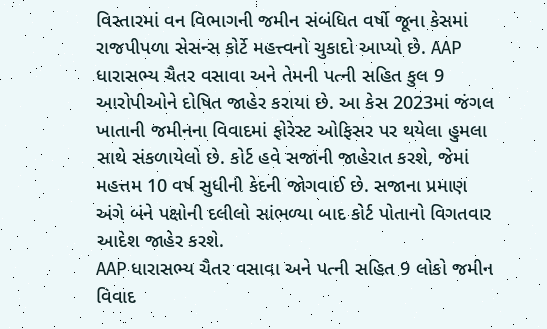વિસ્તારમાં વન વિભાગની જમીન સંબંધિત વર્ષો જૂના કેસમાં રાજપીપળા સેસન્સ કોર્ટે મહત્ત્વનો ચુકાદો આપ્યો છે. AAP ધારાસભ્ય ચૈતર વસાવા અને તેમની પત્ની સહિત કુલ 9 આરોપીઓને દોષિત જાહેર કરાયા છે. આ કેસ 2023માં જંગલ ખાતાની જમીનના વિવાદમાં ફોરેસ્ટ ઓફિસર પર થયેલા હુમલા સાથે સંકળાયેલો છે. કોર્ટ હવે સજાની જાહેરાત કરશે, જેમાં મહત્તમ 10 વર્ષ સુધીની કેદની જોગવાઈ છે. સજાના પ્રમાણ અંગે બંને પક્ષોની દલીલો સાંભળ્યા બાદ કોર્ટ પોતાનો વિગતવાર આદેશ જાહેર કરશે.
AAP ધારાસભ્ય ચૈતર વસાવા અને પત્ની સહિત 9 લોકો જમીન વિવાદ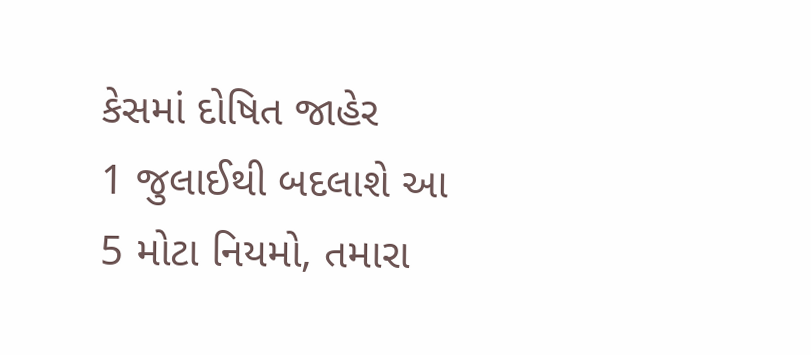કેસમાં દોષિત જાહેર
1 જુલાઈથી બદલાશે આ 5 મોટા નિયમો, તમારા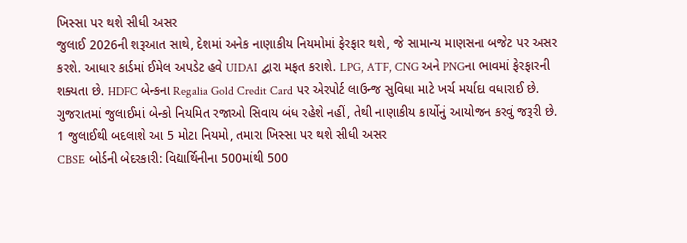ખિસ્સા પર થશે સીધી અસર
જુલાઈ 2026ની શરૂઆત સાથે, દેશમાં અનેક નાણાકીય નિયમોમાં ફેરફાર થશે, જે સામાન્ય માણસના બજેટ પર અસર કરશે. આધાર કાર્ડમાં ઈમેલ અપડેટ હવે UIDAI દ્વારા મફત કરાશે. LPG, ATF, CNG અને PNGના ભાવમાં ફેરફારની શક્યતા છે. HDFC બેન્કના Regalia Gold Credit Card પર એરપોર્ટ લાઉન્જ સુવિધા માટે ખર્ચ મર્યાદા વધારાઈ છે. ગુજરાતમાં જુલાઈમાં બેન્કો નિયમિત રજાઓ સિવાય બંધ રહેશે નહીં, તેથી નાણાકીય કાર્યોનું આયોજન કરવું જરૂરી છે.
1 જુલાઈથી બદલાશે આ 5 મોટા નિયમો, તમારા ખિસ્સા પર થશે સીધી અસર
CBSE બોર્ડની બેદરકારી: વિદ્યાર્થિનીના 500માંથી 500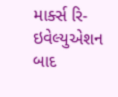માર્ક્સ રિ-ઇવેલ્યુએશન બાદ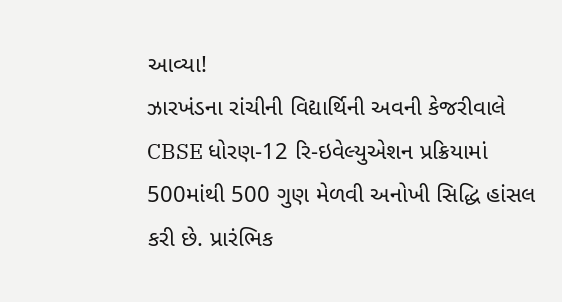આવ્યા!
ઝારખંડના રાંચીની વિદ્યાર્થિની અવની કેજરીવાલે CBSE ધોરણ-12 રિ-ઇવેલ્યુએશન પ્રક્રિયામાં 500માંથી 500 ગુણ મેળવી અનોખી સિદ્ધિ હાંસલ કરી છે. પ્રારંભિક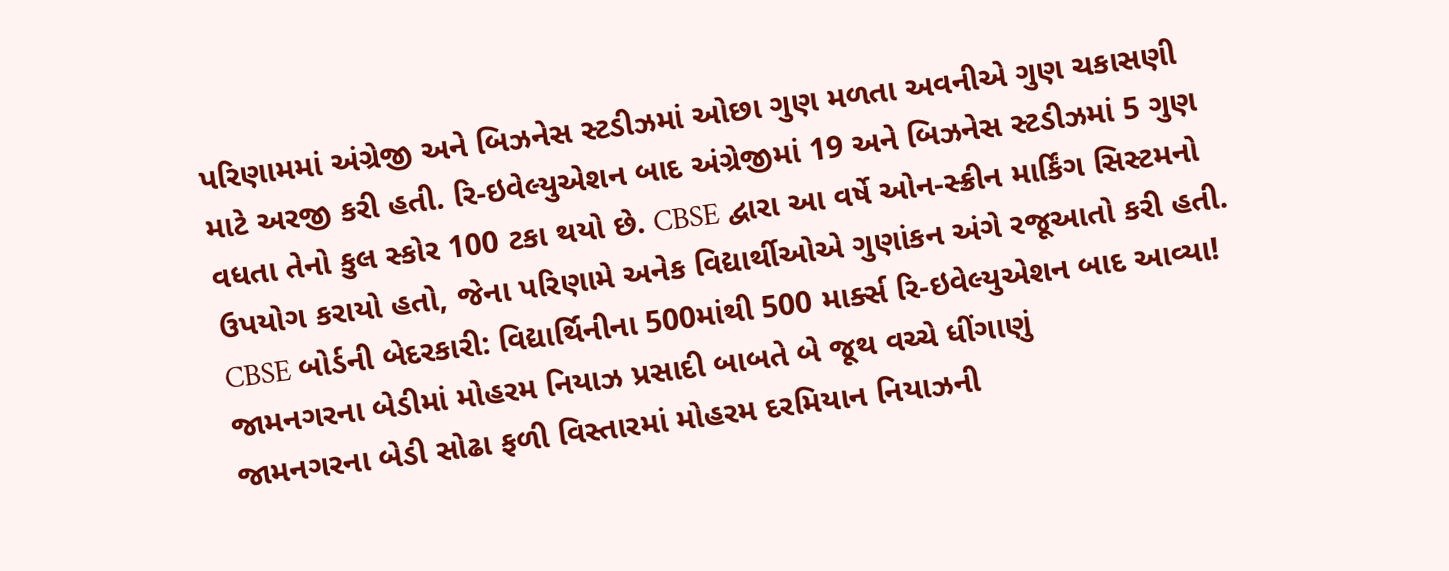પરિણામમાં અંગ્રેજી અને બિઝનેસ સ્ટડીઝમાં ઓછા ગુણ મળતા અવનીએ ગુણ ચકાસણી માટે અરજી કરી હતી. રિ-ઇવેલ્યુએશન બાદ અંગ્રેજીમાં 19 અને બિઝનેસ સ્ટડીઝમાં 5 ગુણ વધતા તેનો કુલ સ્કોર 100 ટકા થયો છે. CBSE દ્વારા આ વર્ષે ઓન-સ્ક્રીન માર્કિંગ સિસ્ટમનો ઉપયોગ કરાયો હતો, જેના પરિણામે અનેક વિદ્યાર્થીઓએ ગુણાંકન અંગે રજૂઆતો કરી હતી.
CBSE બોર્ડની બેદરકારી: વિદ્યાર્થિનીના 500માંથી 500 માર્ક્સ રિ-ઇવેલ્યુએશન બાદ આવ્યા!
જામનગરના બેડીમાં મોહરમ નિયાઝ પ્રસાદી બાબતે બે જૂથ વચ્ચે ધીંગાણું
જામનગરના બેડી સોઢા ફળી વિસ્તારમાં મોહરમ દરમિયાન નિયાઝની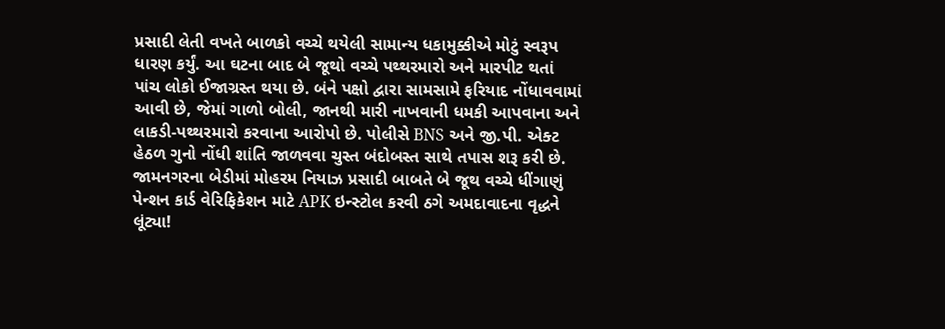પ્રસાદી લેતી વખતે બાળકો વચ્ચે થયેલી સામાન્ય ધકામુક્કીએ મોટું સ્વરૂપ ધારણ કર્યું. આ ઘટના બાદ બે જૂથો વચ્ચે પથ્થરમારો અને મારપીટ થતાં પાંચ લોકો ઈજાગ્રસ્ત થયા છે. બંને પક્ષો દ્વારા સામસામે ફરિયાદ નોંધાવવામાં આવી છે, જેમાં ગાળો બોલી, જાનથી મારી નાખવાની ધમકી આપવાના અને લાકડી-પથ્થરમારો કરવાના આરોપો છે. પોલીસે BNS અને જી.પી. એક્ટ હેઠળ ગુનો નોંધી શાંતિ જાળવવા ચુસ્ત બંદોબસ્ત સાથે તપાસ શરૂ કરી છે.
જામનગરના બેડીમાં મોહરમ નિયાઝ પ્રસાદી બાબતે બે જૂથ વચ્ચે ધીંગાણું
પેન્શન કાર્ડ વેરિફિકેશન માટે APK ઇન્સ્ટોલ કરવી ઠગે અમદાવાદના વૃદ્ધને લૂંટ્યા!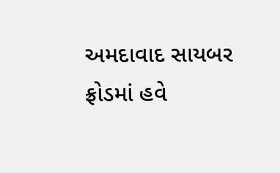અમદાવાદ સાયબર ફ્રોડમાં હવે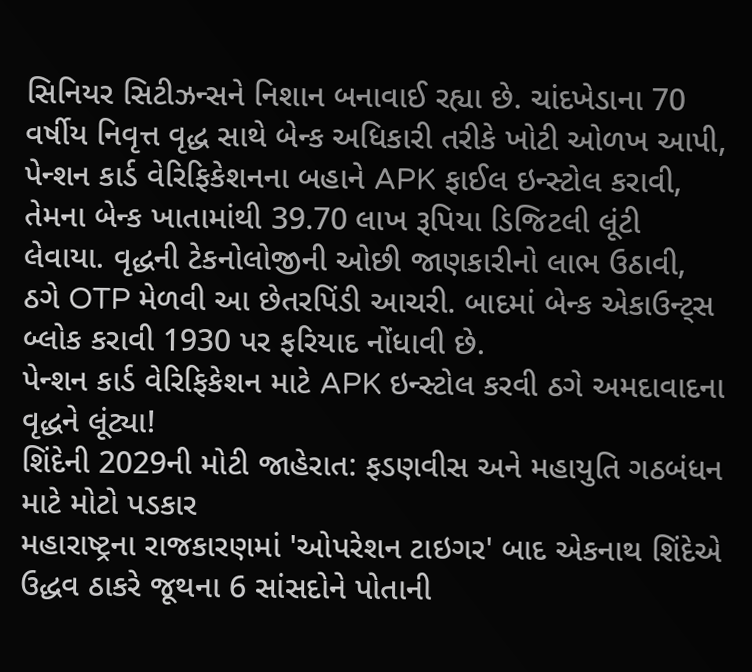સિનિયર સિટીઝન્સને નિશાન બનાવાઈ રહ્યા છે. ચાંદખેડાના 70 વર્ષીય નિવૃત્ત વૃદ્ધ સાથે બેન્ક અધિકારી તરીકે ખોટી ઓળખ આપી, પેન્શન કાર્ડ વેરિફિકેશનના બહાને APK ફાઈલ ઇન્સ્ટોલ કરાવી, તેમના બેન્ક ખાતામાંથી 39.70 લાખ રૂપિયા ડિજિટલી લૂંટી લેવાયા. વૃદ્ધની ટેકનોલોજીની ઓછી જાણકારીનો લાભ ઉઠાવી, ઠગે OTP મેળવી આ છેતરપિંડી આચરી. બાદમાં બેન્ક એકાઉન્ટ્સ બ્લોક કરાવી 1930 પર ફરિયાદ નોંધાવી છે.
પેન્શન કાર્ડ વેરિફિકેશન માટે APK ઇન્સ્ટોલ કરવી ઠગે અમદાવાદના વૃદ્ધને લૂંટ્યા!
શિંદેની 2029ની મોટી જાહેરાત: ફડણવીસ અને મહાયુતિ ગઠબંધન માટે મોટો પડકાર
મહારાષ્ટ્રના રાજકારણમાં 'ઓપરેશન ટાઇગર' બાદ એકનાથ શિંદેએ ઉદ્ધવ ઠાકરે જૂથના 6 સાંસદોને પોતાની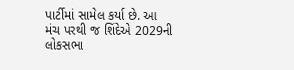પાર્ટીમાં સામેલ કર્યા છે. આ મંચ પરથી જ શિંદેએ 2029ની લોકસભા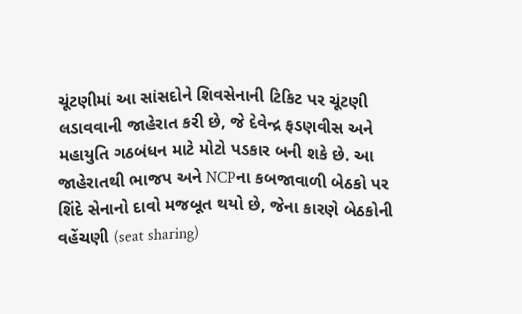ચૂંટણીમાં આ સાંસદોને શિવસેનાની ટિકિટ પર ચૂંટણી લડાવવાની જાહેરાત કરી છે, જે દેવેન્દ્ર ફડણવીસ અને મહાયુતિ ગઠબંધન માટે મોટો પડકાર બની શકે છે. આ જાહેરાતથી ભાજપ અને NCPના કબજાવાળી બેઠકો પર શિંદે સેનાનો દાવો મજબૂત થયો છે, જેના કારણે બેઠકોની વહેંચણી (seat sharing)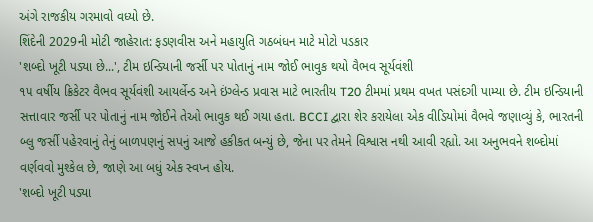અંગે રાજકીય ગરમાવો વધ્યો છે.
શિંદેની 2029ની મોટી જાહેરાત: ફડણવીસ અને મહાયુતિ ગઠબંધન માટે મોટો પડકાર
'શબ્દો ખૂટી પડ્યા છે...', ટીમ ઇન્ડિયાની જર્સી પર પોતાનું નામ જોઈ ભાવુક થયો વૈભવ સૂર્યવંશી
૧૫ વર્ષીય ક્રિકેટર વૈભવ સૂર્યવંશી આયર્લેન્ડ અને ઇંગ્લેન્ડ પ્રવાસ માટે ભારતીય T20 ટીમમાં પ્રથમ વખત પસંદગી પામ્યા છે. ટીમ ઇન્ડિયાની સત્તાવાર જર્સી પર પોતાનું નામ જોઈને તેઓ ભાવુક થઈ ગયા હતા. BCCI દ્વારા શેર કરાયેલા એક વીડિયોમાં વૈભવે જણાવ્યું કે, ભારતની બ્લુ જર્સી પહેરવાનું તેનું બાળપણનું સપનું આજે હકીકત બન્યું છે, જેના પર તેમને વિશ્વાસ નથી આવી રહ્યો. આ અનુભવને શબ્દોમાં વર્ણવવો મુશ્કેલ છે, જાણે આ બધું એક સ્વપ્ન હોય.
'શબ્દો ખૂટી પડ્યા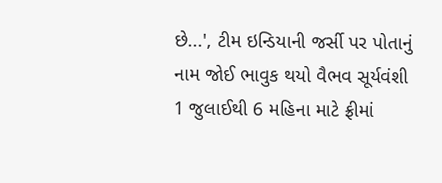છે...', ટીમ ઇન્ડિયાની જર્સી પર પોતાનું નામ જોઈ ભાવુક થયો વૈભવ સૂર્યવંશી
1 જુલાઈથી 6 મહિના માટે ફ્રીમાં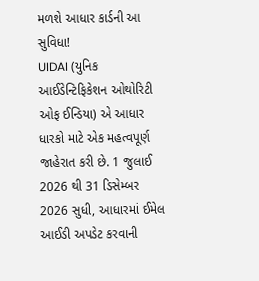મળશે આધાર કાર્ડની આ સુવિધા!
UIDAI (યુનિક આઈડેન્ટિફિકેશન ઓથોરિટી ઓફ ઈન્ડિયા) એ આધાર ધારકો માટે એક મહત્વપૂર્ણ જાહેરાત કરી છે. 1 જુલાઈ 2026 થી 31 ડિસેમ્બર 2026 સુધી, આધારમાં ઈમેલ આઈડી અપડેટ કરવાની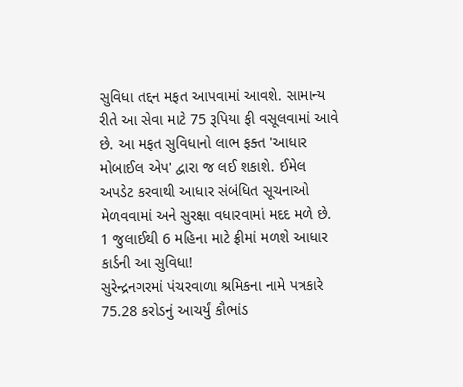સુવિધા તદ્દન મફત આપવામાં આવશે. સામાન્ય રીતે આ સેવા માટે 75 રૂપિયા ફી વસૂલવામાં આવે છે. આ મફત સુવિધાનો લાભ ફક્ત 'આધાર મોબાઈલ એપ' દ્વારા જ લઈ શકાશે. ઈમેલ અપડેટ કરવાથી આધાર સંબંધિત સૂચનાઓ મેળવવામાં અને સુરક્ષા વધારવામાં મદદ મળે છે.
1 જુલાઈથી 6 મહિના માટે ફ્રીમાં મળશે આધાર કાર્ડની આ સુવિધા!
સુરેન્દ્રનગરમાં પંચરવાળા શ્રમિકના નામે પત્રકારે 75.28 કરોડનું આચર્યું કૌભાંડ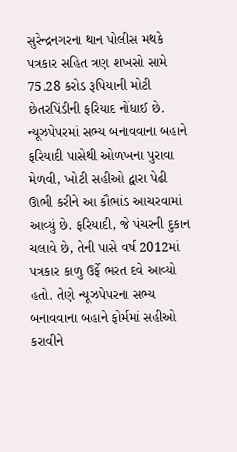સુરેન્દ્રનગરના થાન પોલીસ મથકે પત્રકાર સહિત ત્રણ શખસો સામે 75.28 કરોડ રૂપિયાની મોટી છેતરપિંડીની ફરિયાદ નોંધાઈ છે. ન્યૂઝપેપરમાં સભ્ય બનાવવાના બહાને ફરિયાદી પાસેથી ઓળખના પુરાવા મેળવી, ખોટી સહીઓ દ્વારા પેઢી ઊભી કરીને આ કૌભાંડ આચરવામાં આવ્યું છે. ફરિયાદી, જે પંચરની દુકાન ચલાવે છે, તેની પાસે વર્ષ 2012માં પત્રકાર કાળુ ઉર્ફે ભરત દવે આવ્યો હતો. તેણે ન્યૂઝપેપરના સભ્ય બનાવવાના બહાને ફોર્મમાં સહીઓ કરાવીને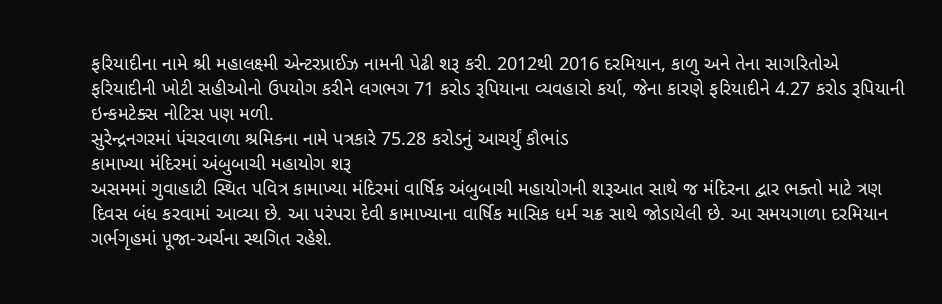ફરિયાદીના નામે શ્રી મહાલક્ષ્મી એન્ટરપ્રાઈઝ નામની પેઢી શરૂ કરી. 2012થી 2016 દરમિયાન, કાળુ અને તેના સાગરિતોએ ફરિયાદીની ખોટી સહીઓનો ઉપયોગ કરીને લગભગ 71 કરોડ રૂપિયાના વ્યવહારો કર્યા, જેના કારણે ફરિયાદીને 4.27 કરોડ રૂપિયાની ઇન્કમટેક્સ નોટિસ પણ મળી.
સુરેન્દ્રનગરમાં પંચરવાળા શ્રમિકના નામે પત્રકારે 75.28 કરોડનું આચર્યું કૌભાંડ
કામાખ્યા મંદિરમાં અંબુબાચી મહાયોગ શરૂ
અસમમાં ગુવાહાટી સ્થિત પવિત્ર કામાખ્યા મંદિરમાં વાર્ષિક અંબુબાચી મહાયોગની શરૂઆત સાથે જ મંદિરના દ્વાર ભક્તો માટે ત્રણ દિવસ બંધ કરવામાં આવ્યા છે. આ પરંપરા દેવી કામાખ્યાના વાર્ષિક માસિક ધર્મ ચક્ર સાથે જોડાયેલી છે. આ સમયગાળા દરમિયાન ગર્ભગૃહમાં પૂજા-અર્ચના સ્થગિત રહેશે.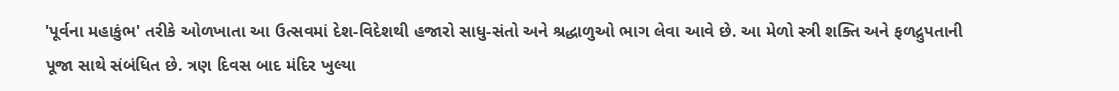'પૂર્વના મહાકુંભ' તરીકે ઓળખાતા આ ઉત્સવમાં દેશ-વિદેશથી હજારો સાધુ-સંતો અને શ્રદ્ધાળુઓ ભાગ લેવા આવે છે. આ મેળો સ્ત્રી શક્તિ અને ફળદ્રુપતાની પૂજા સાથે સંબંધિત છે. ત્રણ દિવસ બાદ મંદિર ખુલ્યા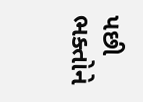પછી ભક્તોને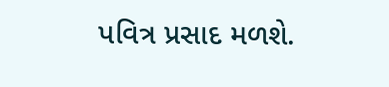પવિત્ર પ્રસાદ મળશે.